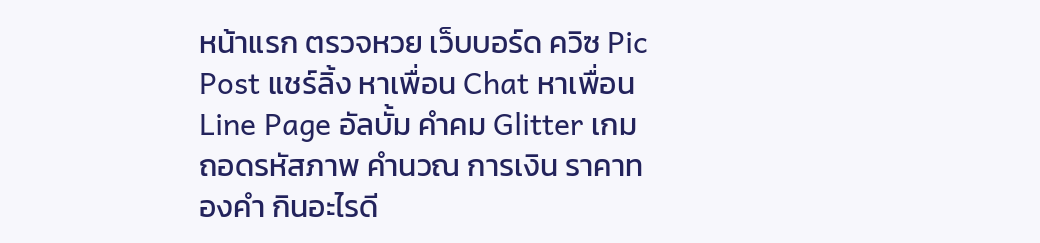หน้าแรก ตรวจหวย เว็บบอร์ด ควิซ Pic Post แชร์ลิ้ง หาเพื่อน Chat หาเพื่อน Line Page อัลบั้ม คำคม Glitter เกมถอดรหัสภาพ คำนวณ การเงิน ราคาทองคำ กินอะไรดี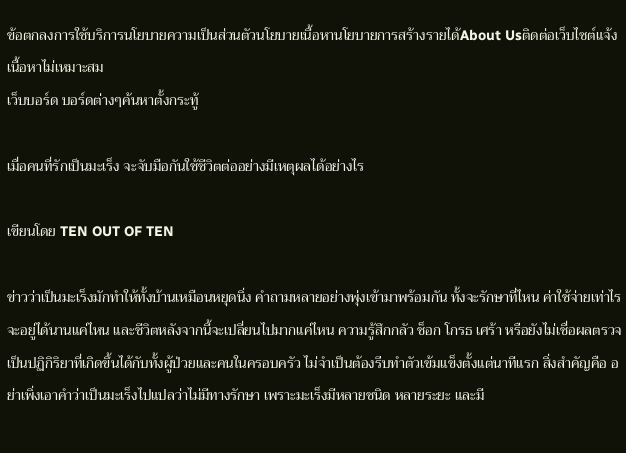ข้อตกลงการใช้บริการนโยบายความเป็นส่วนตัวนโยบายเนื้อหานโยบายการสร้างรายได้About Usติดต่อเว็บไซต์แจ้งเนื้อหาไม่เหมาะสม
เว็บบอร์ด บอร์ดต่างๆค้นหาตั้งกระทู้

เมื่อคนที่รักเป็นมะเร็ง จะจับมือกันใช้ชีวิตต่ออย่างมีเหตุผลได้อย่างไร

เขียนโดย TEN OUT OF TEN

ข่าวว่าเป็นมะเร็งมักทำให้ทั้งบ้านเหมือนหยุดนิ่ง คำถามหลายอย่างพุ่งเข้ามาพร้อมกัน ทั้งจะรักษาที่ไหน ค่าใช้จ่ายเท่าไร จะอยู่ได้นานแค่ไหน และชีวิตหลังจากนี้จะเปลี่ยนไปมากแค่ไหน ความรู้สึกกลัว ช็อก โกรธ เศร้า หรือยังไม่เชื่อผลตรวจ เป็นปฏิกิริยาที่เกิดขึ้นได้กับทั้งผู้ป่วยและคนในครอบครัว ไม่จำเป็นต้องรีบทำตัวเข้มแข็งตั้งแต่นาทีแรก สิ่งสำคัญคือ อย่าเพิ่งเอาคำว่าเป็นมะเร็งไปแปลว่าไม่มีทางรักษา เพราะมะเร็งมีหลายชนิด หลายระยะ และมี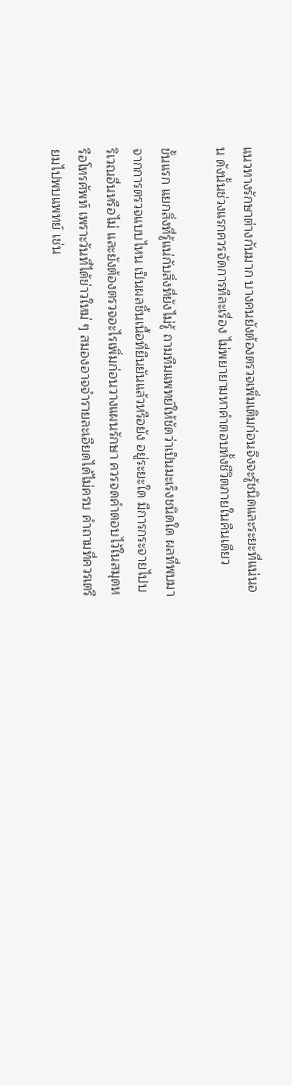แนวทางรักษาต่างกันมาก บางคนยังต้องตรวจเพิ่มเติมก่อนจึงจะรู้ชนิดและระยะที่แน่นอน ดังนั้นช่วงแรกควรจัดการทีละเรื่อง ไม่พยายามหาคำตอบทั้งชีวิตภายในคืนเดียว

ขั้นแรก แยกสิ่งที่รู้แน่กับสิ่งที่ยังไม่รู้ ถามทีมแพทย์ให้ชัดว่าเป็นมะเร็งชนิดใด ผลที่พบมาจากการตรวจแบบไหน เป็นผลชิ้นเนื้อที่ยืนยันแล้วหรือยัง อยู่ระยะใด มีการกระจายไปบริเวณอื่นหรือไม่ และยังต้องตรวจอะไรเพิ่มก่อนวางแผนรักษา ควรจดคำตอบไว้ในสมุดหรือโทรศัพท์ เพราะวันที่ได้ข่าวใหม่ ๆ สมองอาจจำรายละเอียดได้ไม่ครบ คำถามที่ควรเตรียมไปพบแพทย์ เช่น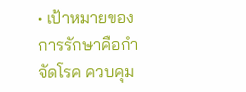• เป้าหมายของการรักษาคือกำจัดโรค ควบคุม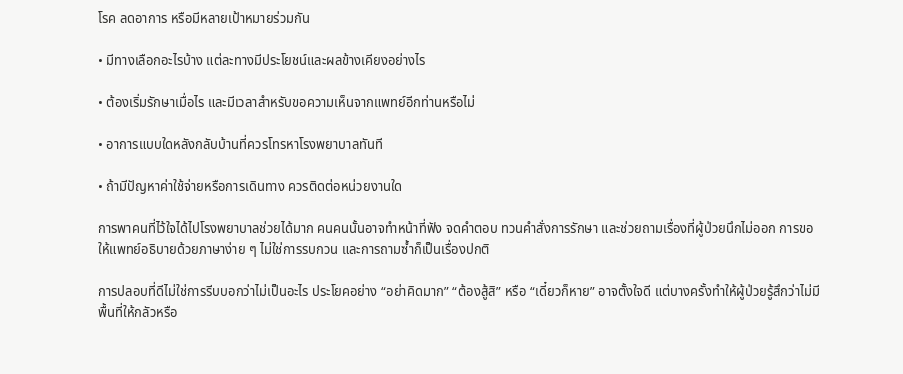โรค ลดอาการ หรือมีหลายเป้าหมายร่วมกัน

• มีทางเลือกอะไรบ้าง แต่ละทางมีประโยชน์และผลข้างเคียงอย่างไร

• ต้องเริ่มรักษาเมื่อไร และมีเวลาสำหรับขอความเห็นจากแพทย์อีกท่านหรือไม่

• อาการแบบใดหลังกลับบ้านที่ควรโทรหาโรงพยาบาลทันที

• ถ้ามีปัญหาค่าใช้จ่ายหรือการเดินทาง ควรติดต่อหน่วยงานใด

การพาคนที่ไว้ใจได้ไปโรงพยาบาลช่วยได้มาก คนคนนั้นอาจทำหน้าที่ฟัง จดคำตอบ ทวนคำสั่งการรักษา และช่วยถามเรื่องที่ผู้ป่วยนึกไม่ออก การขอให้แพทย์อธิบายด้วยภาษาง่าย ๆ ไม่ใช่การรบกวน และการถามซ้ำก็เป็นเรื่องปกติ

การปลอบที่ดีไม่ใช่การรีบบอกว่าไม่เป็นอะไร ประโยคอย่าง “อย่าคิดมาก” “ต้องสู้สิ” หรือ “เดี๋ยวก็หาย” อาจตั้งใจดี แต่บางครั้งทำให้ผู้ป่วยรู้สึกว่าไม่มีพื้นที่ให้กลัวหรือ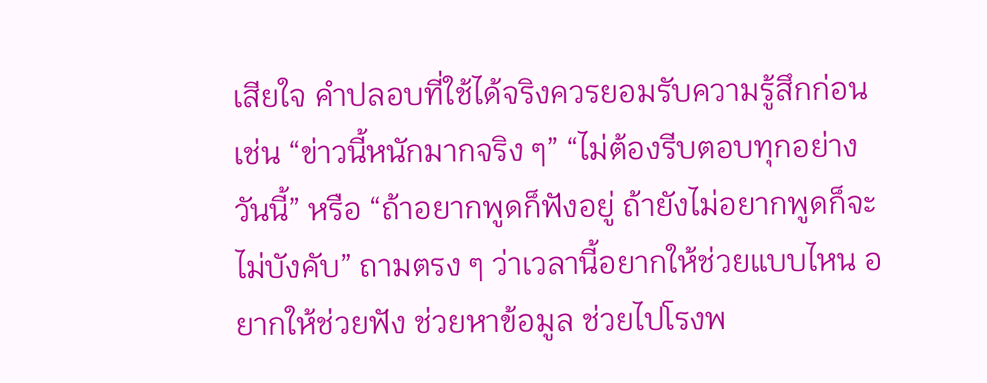เสียใจ คำปลอบที่ใช้ได้จริงควรยอมรับความรู้สึกก่อน เช่น “ข่าวนี้หนักมากจริง ๆ” “ไม่ต้องรีบตอบทุกอย่างวันนี้” หรือ “ถ้าอยากพูดก็ฟังอยู่ ถ้ายังไม่อยากพูดก็จะไม่บังคับ” ถามตรง ๆ ว่าเวลานี้อยากให้ช่วยแบบไหน อยากให้ช่วยฟัง ช่วยหาข้อมูล ช่วยไปโรงพ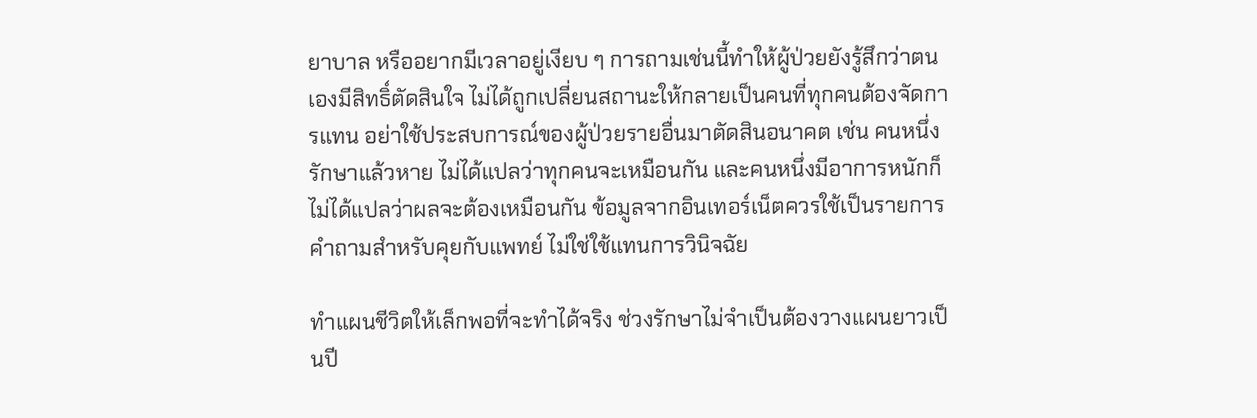ยาบาล หรืออยากมีเวลาอยู่เงียบ ๆ การถามเช่นนี้ทำให้ผู้ป่วยยังรู้สึกว่าตนเองมีสิทธิ์ตัดสินใจ ไม่ได้ถูกเปลี่ยนสถานะให้กลายเป็นคนที่ทุกคนต้องจัดการแทน อย่าใช้ประสบการณ์ของผู้ป่วยรายอื่นมาตัดสินอนาคต เช่น คนหนึ่งรักษาแล้วหาย ไม่ได้แปลว่าทุกคนจะเหมือนกัน และคนหนึ่งมีอาการหนักก็ไม่ได้แปลว่าผลจะต้องเหมือนกัน ข้อมูลจากอินเทอร์เน็ตควรใช้เป็นรายการคำถามสำหรับคุยกับแพทย์ ไม่ใช่ใช้แทนการวินิจฉัย

ทำแผนชีวิตให้เล็กพอที่จะทำได้จริง ช่วงรักษาไม่จำเป็นต้องวางแผนยาวเป็นปี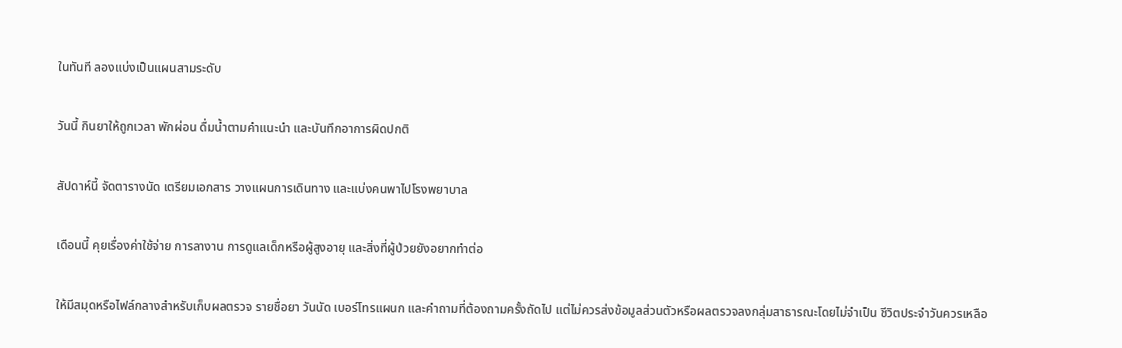ในทันที ลองแบ่งเป็นแผนสามระดับ

วันนี้ กินยาให้ถูกเวลา พักผ่อน ดื่มน้ำตามคำแนะนำ และบันทึกอาการผิดปกติ

สัปดาห์นี้ จัดตารางนัด เตรียมเอกสาร วางแผนการเดินทาง และแบ่งคนพาไปโรงพยาบาล

เดือนนี้ คุยเรื่องค่าใช้จ่าย การลางาน การดูแลเด็กหรือผู้สูงอายุ และสิ่งที่ผู้ป่วยยังอยากทำต่อ

ให้มีสมุดหรือไฟล์กลางสำหรับเก็บผลตรวจ รายชื่อยา วันนัด เบอร์โทรแผนก และคำถามที่ต้องถามครั้งถัดไป แต่ไม่ควรส่งข้อมูลส่วนตัวหรือผลตรวจลงกลุ่มสาธารณะโดยไม่จำเป็น ชีวิตประจำวันควรเหลือ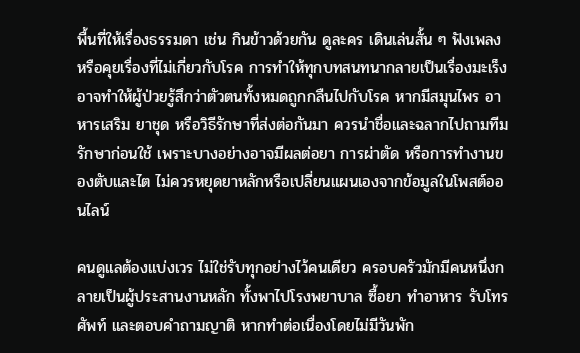พื้นที่ให้เรื่องธรรมดา เช่น กินข้าวด้วยกัน ดูละคร เดินเล่นสั้น ๆ ฟังเพลง หรือคุยเรื่องที่ไม่เกี่ยวกับโรค การทำให้ทุกบทสนทนากลายเป็นเรื่องมะเร็งอาจทำให้ผู้ป่วยรู้สึกว่าตัวตนทั้งหมดถูกกลืนไปกับโรค หากมีสมุนไพร อาหารเสริม ยาชุด หรือวิธีรักษาที่ส่งต่อกันมา ควรนำชื่อและฉลากไปถามทีมรักษาก่อนใช้ เพราะบางอย่างอาจมีผลต่อยา การผ่าตัด หรือการทำงานของตับและไต ไม่ควรหยุดยาหลักหรือเปลี่ยนแผนเองจากข้อมูลในโพสต์ออนไลน์

คนดูแลต้องแบ่งเวร ไม่ใช่รับทุกอย่างไว้คนเดียว ครอบครัวมักมีคนหนึ่งกลายเป็นผู้ประสานงานหลัก ทั้งพาไปโรงพยาบาล ซื้อยา ทำอาหาร รับโทรศัพท์ และตอบคำถามญาติ หากทำต่อเนื่องโดยไม่มีวันพัก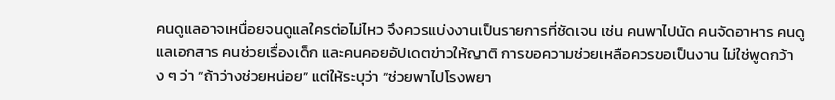คนดูแลอาจเหนื่อยจนดูแลใครต่อไม่ไหว จึงควรแบ่งงานเป็นรายการที่ชัดเจน เช่น คนพาไปนัด คนจัดอาหาร คนดูแลเอกสาร คนช่วยเรื่องเด็ก และคนคอยอัปเดตข่าวให้ญาติ การขอความช่วยเหลือควรขอเป็นงาน ไม่ใช่พูดกว้าง ๆ ว่า “ถ้าว่างช่วยหน่อย” แต่ให้ระบุว่า “ช่วยพาไปโรงพยา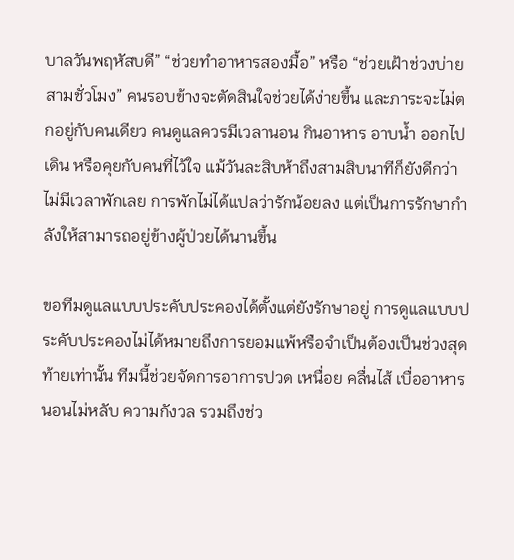บาลวันพฤหัสบดี” “ช่วยทำอาหารสองมื้อ” หรือ “ช่วยเฝ้าช่วงบ่ายสามชั่วโมง” คนรอบข้างจะตัดสินใจช่วยได้ง่ายขึ้น และภาระจะไม่ตกอยู่กับคนเดียว คนดูแลควรมีเวลานอน กินอาหาร อาบน้ำ ออกไปเดิน หรือคุยกับคนที่ไว้ใจ แม้วันละสิบห้าถึงสามสิบนาทีก็ยังดีกว่าไม่มีเวลาพักเลย การพักไม่ได้แปลว่ารักน้อยลง แต่เป็นการรักษากำลังให้สามารถอยู่ข้างผู้ป่วยได้นานขึ้น

ขอทีมดูแลแบบประคับประคองได้ตั้งแต่ยังรักษาอยู่ การดูแลแบบประคับประคองไม่ได้หมายถึงการยอมแพ้หรือจำเป็นต้องเป็นช่วงสุดท้ายเท่านั้น ทีมนี้ช่วยจัดการอาการปวด เหนื่อย คลื่นไส้ เบื่ออาหาร นอนไม่หลับ ความกังวล รวมถึงช่ว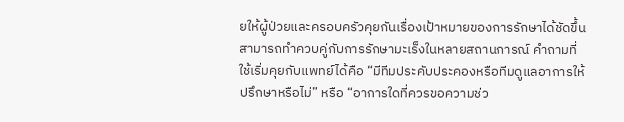ยให้ผู้ป่วยและครอบครัวคุยกันเรื่องเป้าหมายของการรักษาได้ชัดขึ้น สามารถทำควบคู่กับการรักษามะเร็งในหลายสถานการณ์ คำถามที่ใช้เริ่มคุยกับแพทย์ได้คือ “มีทีมประคับประคองหรือทีมดูแลอาการให้ปรึกษาหรือไม่” หรือ “อาการใดที่ควรขอความช่ว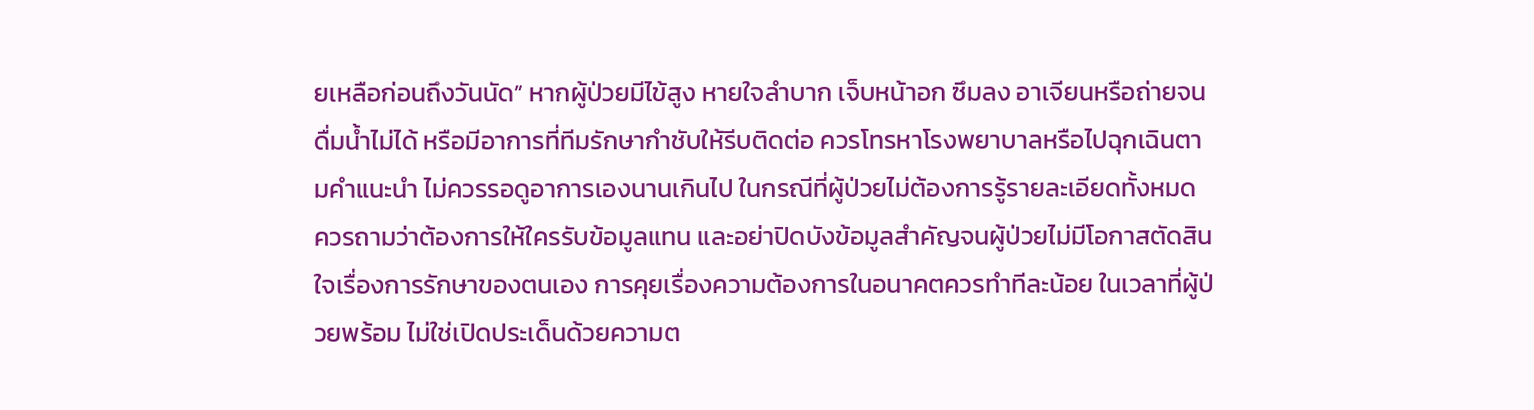ยเหลือก่อนถึงวันนัด” หากผู้ป่วยมีไข้สูง หายใจลำบาก เจ็บหน้าอก ซึมลง อาเจียนหรือถ่ายจนดื่มน้ำไม่ได้ หรือมีอาการที่ทีมรักษากำชับให้รีบติดต่อ ควรโทรหาโรงพยาบาลหรือไปฉุกเฉินตามคำแนะนำ ไม่ควรรอดูอาการเองนานเกินไป ในกรณีที่ผู้ป่วยไม่ต้องการรู้รายละเอียดทั้งหมด ควรถามว่าต้องการให้ใครรับข้อมูลแทน และอย่าปิดบังข้อมูลสำคัญจนผู้ป่วยไม่มีโอกาสตัดสินใจเรื่องการรักษาของตนเอง การคุยเรื่องความต้องการในอนาคตควรทำทีละน้อย ในเวลาที่ผู้ป่วยพร้อม ไม่ใช่เปิดประเด็นด้วยความต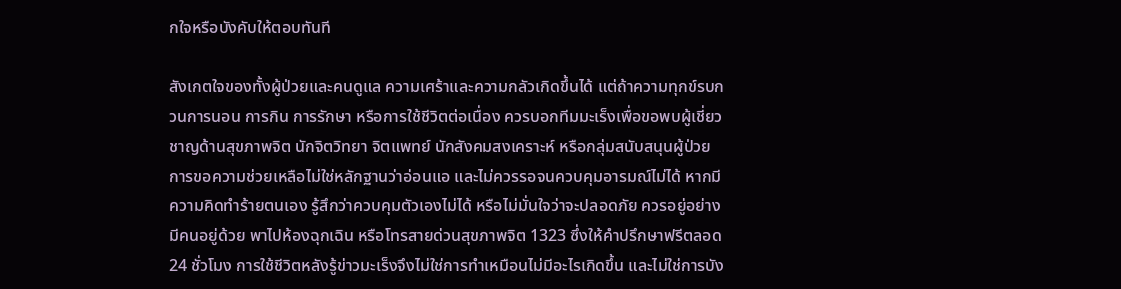กใจหรือบังคับให้ตอบทันที

สังเกตใจของทั้งผู้ป่วยและคนดูแล ความเศร้าและความกลัวเกิดขึ้นได้ แต่ถ้าความทุกข์รบกวนการนอน การกิน การรักษา หรือการใช้ชีวิตต่อเนื่อง ควรบอกทีมมะเร็งเพื่อขอพบผู้เชี่ยวชาญด้านสุขภาพจิต นักจิตวิทยา จิตแพทย์ นักสังคมสงเคราะห์ หรือกลุ่มสนับสนุนผู้ป่วย การขอความช่วยเหลือไม่ใช่หลักฐานว่าอ่อนแอ และไม่ควรรอจนควบคุมอารมณ์ไม่ได้ หากมีความคิดทำร้ายตนเอง รู้สึกว่าควบคุมตัวเองไม่ได้ หรือไม่มั่นใจว่าจะปลอดภัย ควรอยู่อย่างมีคนอยู่ด้วย พาไปห้องฉุกเฉิน หรือโทรสายด่วนสุขภาพจิต 1323 ซึ่งให้คำปรึกษาฟรีตลอด 24 ชั่วโมง การใช้ชีวิตหลังรู้ข่าวมะเร็งจึงไม่ใช่การทำเหมือนไม่มีอะไรเกิดขึ้น และไม่ใช่การบัง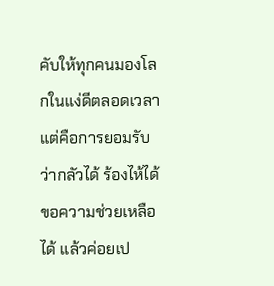คับให้ทุกคนมองโลกในแง่ดีตลอดเวลา แต่คือการยอมรับว่ากลัวได้ ร้องไห้ได้ ขอความช่วยเหลือได้ แล้วค่อยเป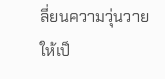ลี่ยนความวุ่นวายให้เป็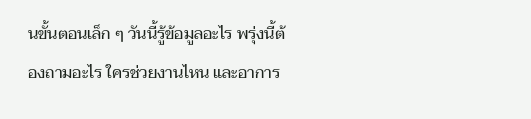นขั้นตอนเล็ก ๆ วันนี้รู้ข้อมูลอะไร พรุ่งนี้ต้องถามอะไร ใครช่วยงานไหน และอาการ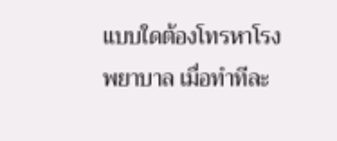แบบใดต้องโทรหาโรงพยาบาล เมื่อทำทีละ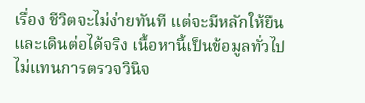เรื่อง ชีวิตจะไม่ง่ายทันที แต่จะมีหลักให้ยืนและเดินต่อได้จริง เนื้อหานี้เป็นข้อมูลทั่วไป ไม่แทนการตรวจวินิจ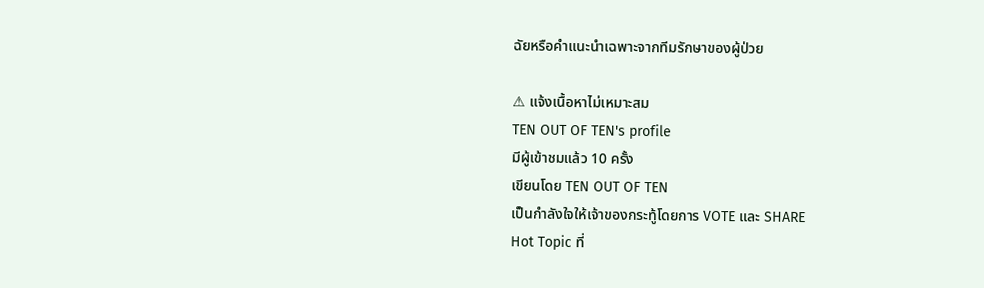ฉัยหรือคำแนะนำเฉพาะจากทีมรักษาของผู้ป่วย

⚠ แจ้งเนื้อหาไม่เหมาะสม
TEN OUT OF TEN's profile
มีผู้เข้าชมแล้ว 10 ครั้ง
เขียนโดย TEN OUT OF TEN
เป็นกำลังใจให้เจ้าของกระทู้โดยการ VOTE และ SHARE
Hot Topic ที่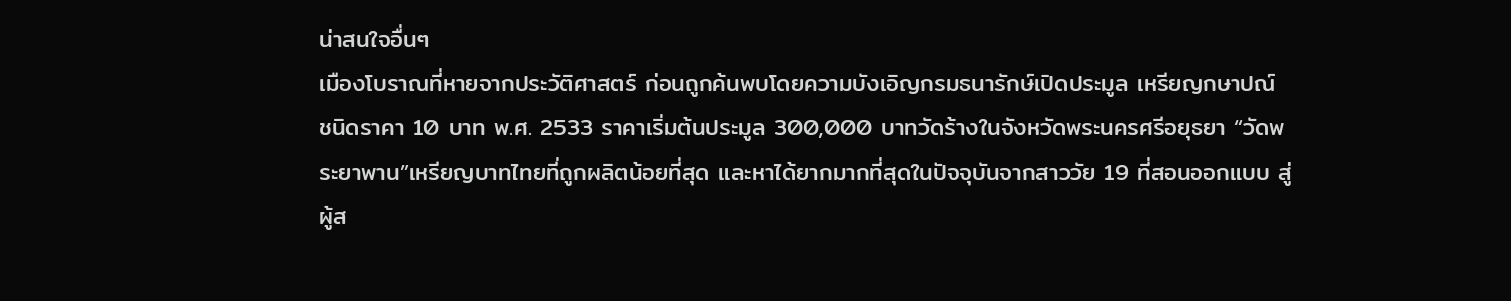น่าสนใจอื่นๆ
เมืองโบราณที่หายจากประวัติศาสตร์ ก่อนถูกค้นพบโดยความบังเอิญกรมธนารักษ์เปิดประมูล เหรียญกษาปณ์ ชนิดราคา 10 บาท พ.ศ. 2533 ราคาเริ่มต้นประมูล 300,000 บาทวัดร้างในจังหวัดพระนครศรีอยุธยา “วัดพระยาพาน”เหรียญบาทไทยที่ถูกผลิตน้อยที่สุด และหาได้ยากมากที่สุดในปัจจุบันจากสาววัย 19 ที่สอนออกแบบ สู่ผู้ส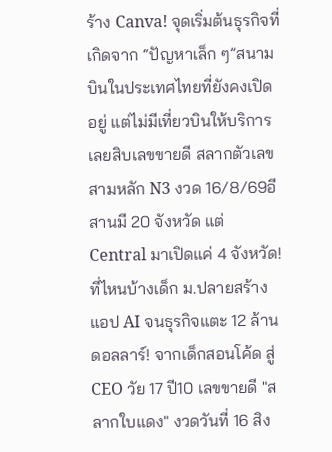ร้าง Canva! จุดเริ่มต้นธุรกิจที่เกิดจาก “ปัญหาเล็ก ๆ”สนามบินในประเทศไทยที่ยังคงเปิดอยู่ แต่ไม่มีเที่ยวบินให้บริการเลยสิบเลขขายดี สลากตัวเลขสามหลัก N3 งวด 16/8/69อีสานมี 20 จังหวัด แต่ Central มาเปิดแค่ 4 จังหวัด! ที่ไหนบ้างเด็ก ม.ปลายสร้างแอป AI จนธุรกิจแตะ 12 ล้านดอลลาร์! จากเด็กสอนโค้ด สู่ CEO วัย 17 ปี10 เลขขายดี "สลากใบแดง" งวดวันที่ 16 สิง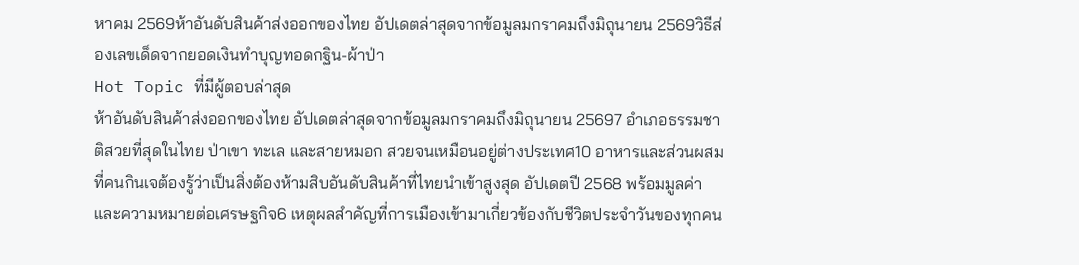หาคม 2569ห้าอันดับสินค้าส่งออกของไทย อัปเดตล่าสุดจากข้อมูลมกราคมถึงมิถุนายน 2569วิธีส่องเลขเด็ดจากยอดเงินทำบุญทอดกฐิน-ผ้าป่า
Hot Topic ที่มีผู้ตอบล่าสุด
ห้าอันดับสินค้าส่งออกของไทย อัปเดตล่าสุดจากข้อมูลมกราคมถึงมิถุนายน 25697 อำเภอธรรมชาติสวยที่สุดในไทย ป่าเขา ทะเล และสายหมอก สวยจนเหมือนอยู่ต่างประเทศ10 อาหารและส่วนผสมที่คนกินเจต้องรู้ว่าเป็นสิ่งต้องห้ามสิบอันดับสินค้าที่ไทยนำเข้าสูงสุด อัปเดตปี 2568 พร้อมมูลค่าและความหมายต่อเศรษฐกิจ6 เหตุผลสำคัญที่การเมืองเข้ามาเกี่ยวข้องกับชีวิตประจำวันของทุกคน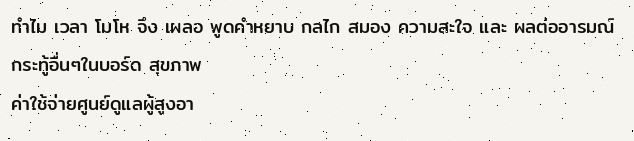ทำไม เวลา โมโห จึง เผลอ พูดคำหยาบ กลไก สมอง ความสะใจ และ ผลต่ออารมณ์
กระทู้อื่นๆในบอร์ด สุขภาพ
ค่าใช้จ่ายศูนย์ดูแลผู้สูงอา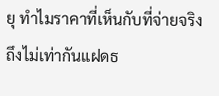ยุ ทำไมราคาที่เห็นกับที่จ่ายจริงถึงไม่เท่ากันแฝดธ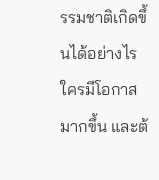รรมชาติเกิดขึ้นได้อย่างไร ใครมีโอกาสมากขึ้น และต้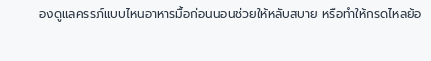องดูแลครรภ์แบบไหนอาหารมื้อก่อนนอนช่วยให้หลับสบาย หรือทำให้กรดไหลย้อ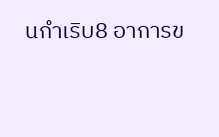นกำเริบ8 อาการข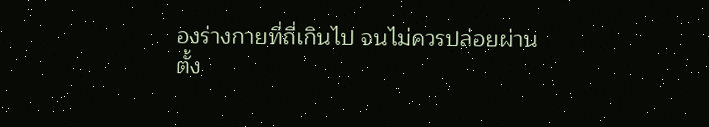องร่างกายที่ถี่เกินไป จนไม่ควรปล่อยผ่าน
ตั้ง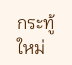กระทู้ใหม่